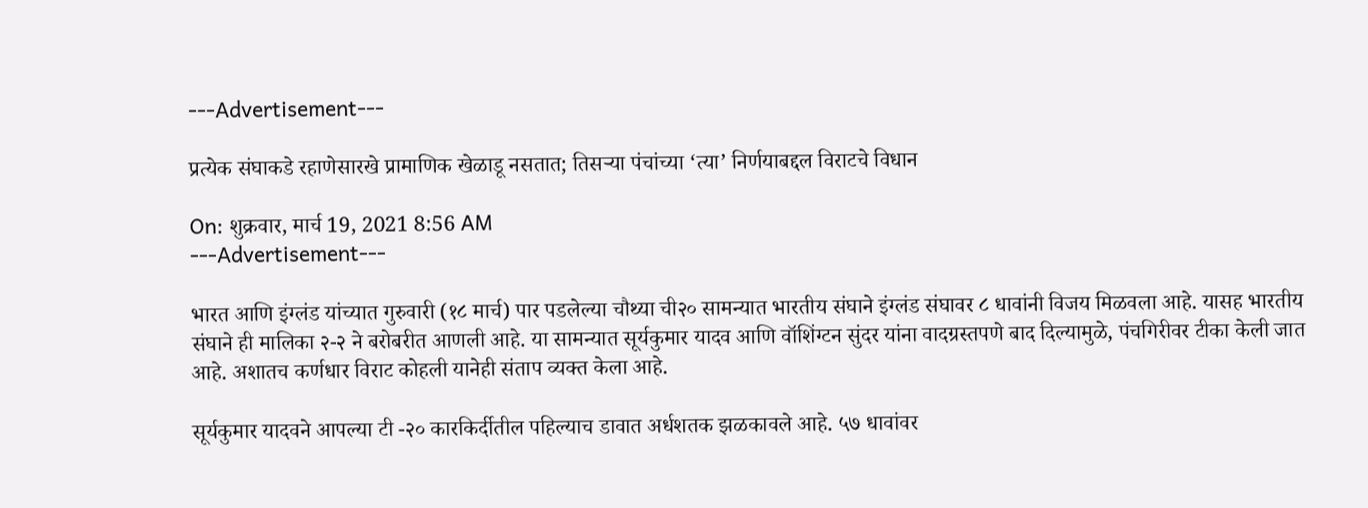---Advertisement---

प्रत्येक संघाकडे रहाणेसारखे प्रामाणिक खेळाडू नसतात; तिसऱ्या पंचांच्या ‘त्या’ निर्णयाबद्दल विराटचे विधान

On: शुक्रवार, मार्च 19, 2021 8:56 AM
---Advertisement---

भारत आणि इंग्लंड यांच्यात गुरुवारी (१८ मार्च) पार पडलेल्या चौथ्या ची२० सामन्यात भारतीय संघाने इंग्लंड संघावर ८ धावांनी विजय मिळवला आहे. यासह भारतीय संघाने ही मालिका २-२ ने बरोबरीत आणली आहे. या सामन्यात सूर्यकुमार यादव आणि वॉशिंग्टन सुंदर यांना वादग्रस्तपणे बाद दिल्यामुळे, पंचगिरीवर टीका केली जात आहे. अशातच कर्णधार विराट कोहली यानेही संताप व्यक्त केला आहे.

सूर्यकुमार यादवने आपल्या टी -२० कारकिर्दीतील पहिल्याच डावात अर्धशतक झळकावले आहे. ५७ धावांवर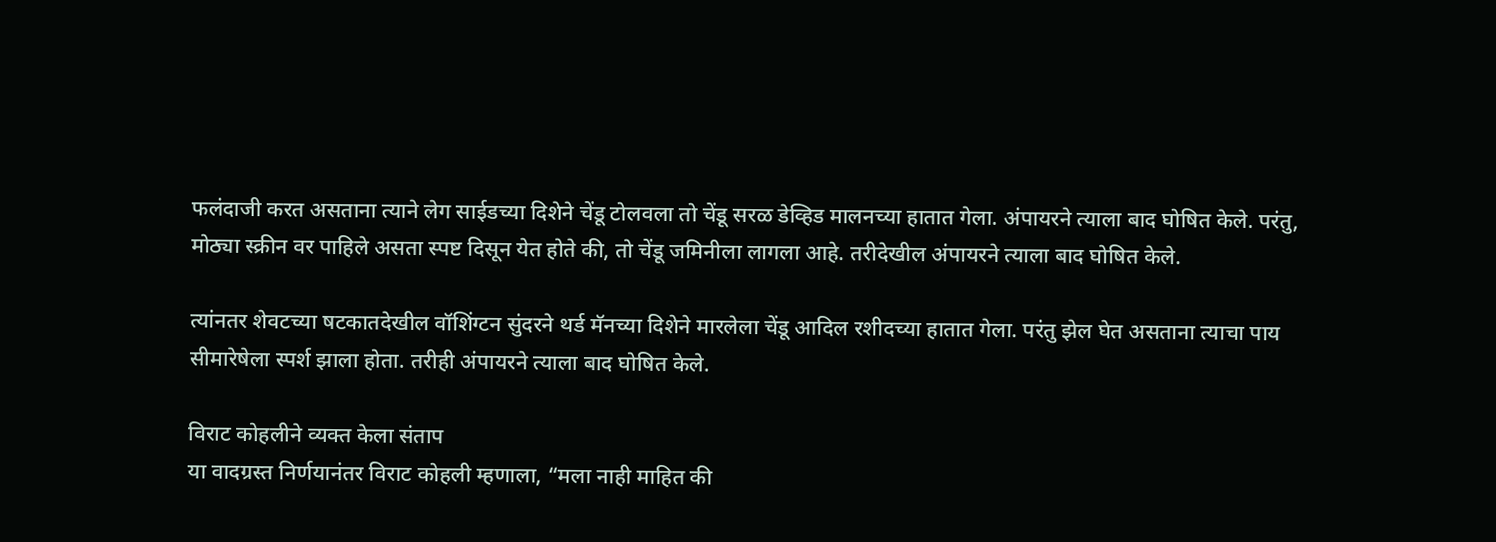फलंदाजी करत असताना त्याने लेग साईडच्या दिशेने चेंडू टोलवला तो चेंडू सरळ डेव्हिड मालनच्या हातात गेला. अंपायरने त्याला बाद घोषित केले. परंतु, मोठ्या स्क्रीन वर पाहिले असता स्पष्ट दिसून येत होते की, तो चेंडू जमिनीला लागला आहे. तरीदेखील अंपायरने त्याला बाद घोषित केले.

त्यांनतर शेवटच्या षटकातदेखील वॉशिंग्टन सुंदरने थर्ड मॅनच्या दिशेने मारलेला चेंडू आदिल रशीदच्या हातात गेला. परंतु झेल घेत असताना त्याचा पाय सीमारेषेला स्पर्श झाला होता. तरीही अंपायरने त्याला बाद घोषित केले.

विराट कोहलीने व्यक्त केला संताप
या वादग्रस्त निर्णयानंतर विराट कोहली म्हणाला, “मला नाही माहित की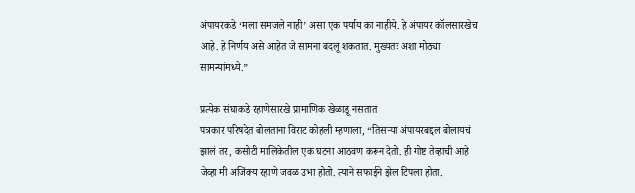अंपायरकडे ‘मला समजले नाही’ असा एक पर्याय का नाहीये. हे अंपायर कॉलसारखेच आहे. हे निर्णय असे आहेत जे सामना बदलू शकतात. मुख्यतः अशा मोठ्या सामन्यांमध्ये.”

प्रत्येक संघाकडे रहाणेसारखे प्रामाणिक खेळाडू नसतात
पत्रकार परिषदेत बोलताना विराट कोहली म्हणाला, “तिसऱ्या अंपायरबद्दल बोलायचं झालं तर, कसोटी मालिकेतील एक घटना आठवण करून देतो. ही गोष्ट तेव्हाची आहे जेव्हा मी अजिंक्य रहाणे जवळ उभा होतो. त्याने सफाईने झेल टिपला होता.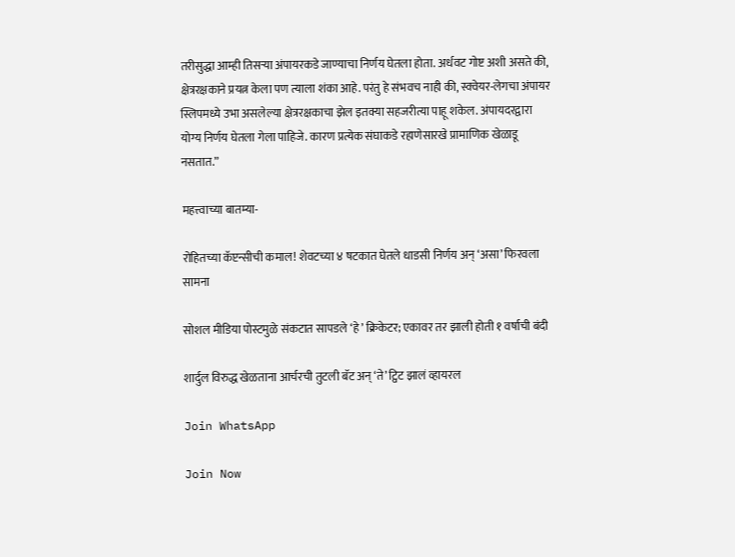तरीसुद्धा आम्ही तिसऱ्या अंपायरकडे जाण्याचा निर्णय घेतला होता. अर्धवट गोष्ट अशी असते की, क्षेत्ररक्षकाने प्रयत्न केला पण त्याला शंका आहे. परंतु हे संभवच नाही की, स्क्वेयर-लेगचा अंपायर स्लिपमध्ये उभा असलेल्या क्षेत्ररक्षकाचा झेल इतक्या सहजरीत्या पाहू शकेल. अंपायदरद्वारा योग्य निर्णय घेतला गेला पाहिजे. कारण प्रत्येक संघाकडे रहाणेसारखे प्रामाणिक खेळाडू नसतात.”

महत्त्वाच्या बातम्या-

रोहितच्या कॅप्टन्सीची कमाल! शेवटच्या ४ षटकात घेतले धाडसी निर्णय अन् ‘असा’ फिरवला सामना

सोशल मीडिया पोस्टमुळे संकटात सापडले ‘हे’ क्रिकेटर; एकावर तर झाली होती १ वर्षाची बंदी

शार्दुल विरुद्ध खेळताना आर्चरची तुटली बॅट अन् ‘ते’ ट्विट झालं व्हायरल

Join WhatsApp

Join Now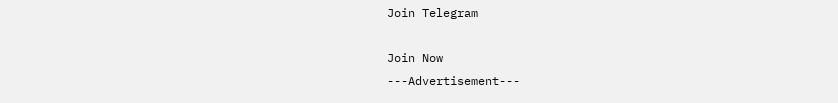Join Telegram

Join Now
---Advertisement---